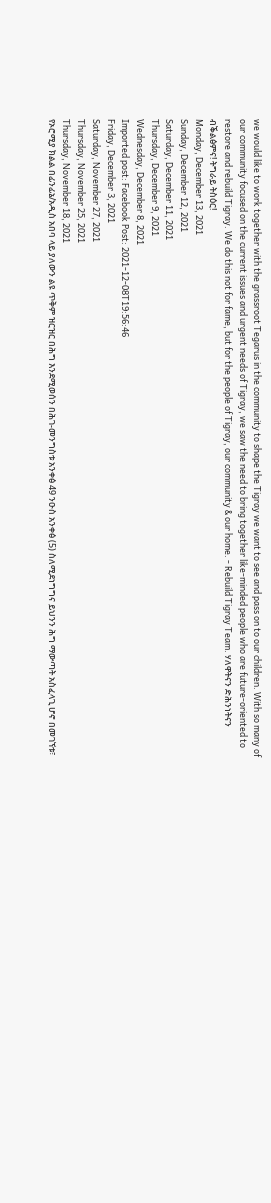we would like to work together with the grassroot Tegarus in the community to shape the Tigray we want to see and pass on to our children. With so many of our community focused on the current issues and urgent needs of Tigray, we saw the need to bring together like-minded people who are future-oriented to restore and rebuild Tigray. We do this not for fame, but for the people of Tigray, our community & our home. - Rebuild Tigray Team. ሃለዋትናን ድሕንነትናን ብቕልፅምና! ትግራይ ትስዕር!
Monday, December 13, 2021
Sunday, December 12, 2021
Saturday, December 11, 2021
Thursday, December 9, 2021
Wednesday, December 8, 2021
Imported post: Facebook Post: 2021-12-08T19:56:46
Friday, December 3, 2021
Saturday, November 27, 2021
Thursday, November 25, 2021
Thursday, November 18, 2021
የኦሮሚያ ክልል በፊንፊኔ/አዲስ አበባ ላይ ያለውን ልዩ ጥቅም ዝርዝር በሕግ እንደሚወሰን በሕገ-መንግስቱ አንቀፅ 49 ንዑስ አንቀፅ (5) ስለሚደነግግና ይህንን ሕግ ማውጣት አስፈላጊ ሆኖ በመገኘቱ፣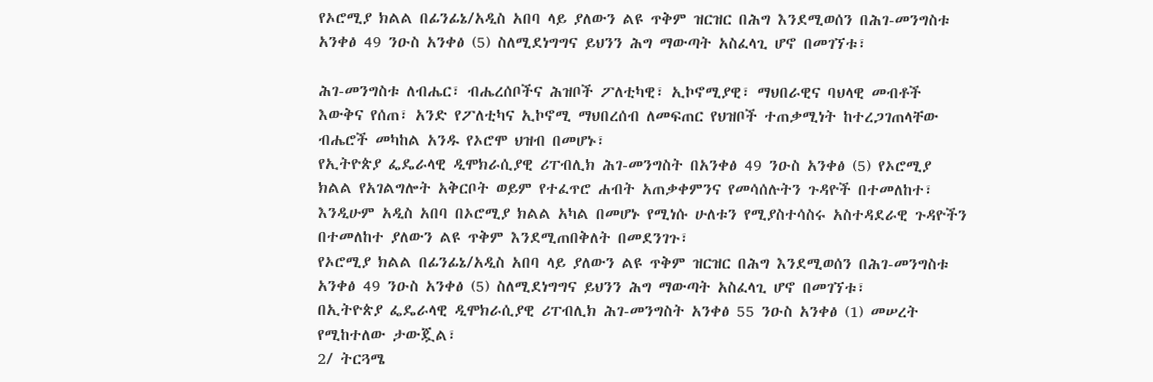የኦሮሚያ ክልል በፊንፊኔ/አዲስ አበባ ላይ ያለውን ልዩ ጥቅም ዝርዝር በሕግ እንደሚወሰን በሕገ-መንግስቱ አንቀፅ 49 ንዑስ አንቀፅ (5) ስለሚደነግግና ይህንን ሕግ ማውጣት አስፈላጊ ሆኖ በመገኘቱ፣

ሕገ-መንግስቱ ለብሔር፣ ብሔረሰቦችና ሕዝቦች ፖለቲካዊ፣ ኢኮኖሚያዊ፣ ማህበራዊና ባህላዊ መብቶች እውቅና የሰጠ፣ አንድ የፖለቲካና ኢኮኖሚ ማህበረሰብ ለመፍጠር የህዝቦች ተጠቃሚነት ከተረጋገጠላቸው ብሔሮች መካከል አንዱ የኦሮሞ ህዝብ በመሆኑ፣
የኢትዮጵያ ፌዴራላዊ ዲሞክራሲያዊ ሪፐብሊክ ሕገ-መንግስት በአንቀፅ 49 ንዑስ አንቀፅ (5) የኦሮሚያ ክልል የአገልግሎት አቅርቦት ወይም የተፈጥሮ ሐብት አጠቃቀምንና የመሳሰሉትን ጉዳዮች በተመለከተ፣ እንዲሁም አዲስ አበባ በኦሮሚያ ክልል አካል በመሆኑ የሚነሱ ሁለቱን የሚያስተሳስሩ አስተዳደራዊ ጉዳዮችን በተመለከተ ያለውን ልዩ ጥቅም እንደሚጠበቅለት በመደንገጉ፣
የኦሮሚያ ክልል በፊንፊኔ/አዲስ አበባ ላይ ያለውን ልዩ ጥቅም ዝርዝር በሕግ እንደሚወሰን በሕገ-መንግስቱ አንቀፅ 49 ንዑስ አንቀፅ (5) ስለሚደነግግና ይህንን ሕግ ማውጣት አስፈላጊ ሆኖ በመገኘቱ፣
በኢትዮጵያ ፌዴራላዊ ዲሞክራሲያዊ ሪፐብሊክ ሕገ-መንግስት አንቀፅ 55 ንዑስ አንቀፅ (1) መሠረት የሚከተለው ታውጇል፣
2/ ትርጓሜ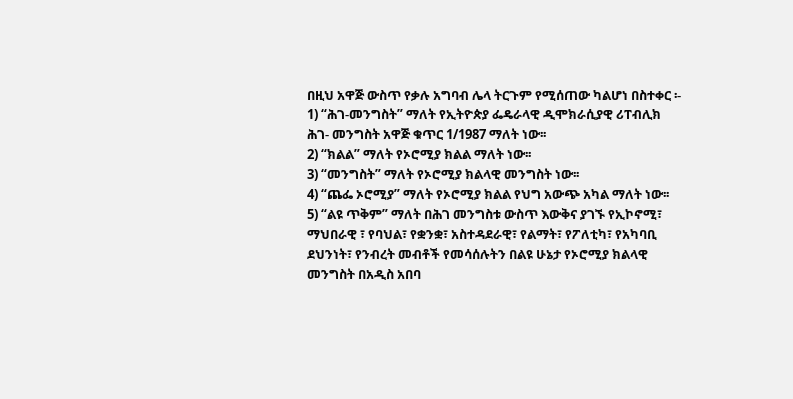በዚህ አዋጅ ውስጥ የቃሉ አግባብ ሌላ ትርጉም የሚሰጠው ካልሆነ በስተቀር ፡-
1) “ሕገ-መንግስት” ማለት የኢትዮጵያ ፌዴራላዊ ዲሞክራሲያዊ ሪፐብሊክ ሕገ- መንግስት አዋጅ ቁጥር 1/1987 ማለት ነው፡፡
2) “ክልል” ማለት የኦሮሚያ ክልል ማለት ነው፡፡
3) “መንግስት” ማለት የኦሮሚያ ክልላዊ መንግስት ነው፡፡
4) “ጨፌ ኦሮሚያ” ማለት የኦሮሚያ ክልል የህግ አውጭ አካል ማለት ነው፡፡
5) “ልዩ ጥቅም” ማለት በሕገ መንግስቱ ውስጥ እውቅና ያገኙ የኢኮኖሚ፣ ማህበራዊ ፣ የባህል፣ የቋንቋ፣ አስተዳደራዊ፣ የልማት፣ የፖለቲካ፣ የአካባቢ ደህንነት፣ የንብረት መብቶች የመሳሰሉትን በልዩ ሁኔታ የኦሮሚያ ክልላዊ መንግስት በአዲስ አበባ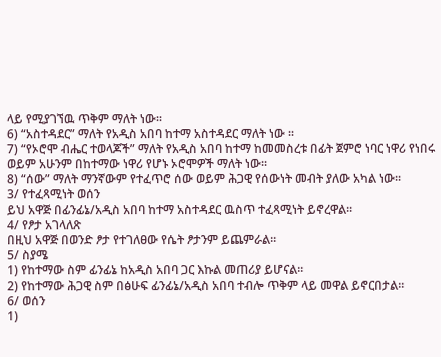ላይ የሚያገኘዉ ጥቅም ማለት ነው፡፡
6) “አስተዳደር” ማለት የአዲስ አበባ ከተማ አስተዳደር ማለት ነው ፡፡
7) “የኦሮሞ ብሔር ተወላጆች” ማለት የአዲስ አበባ ከተማ ከመመስረቱ በፊት ጀምሮ ነባር ነዋሪ የነበሩ ወይም አሁንም በከተማው ነዋሪ የሆኑ ኦሮሞዎች ማለት ነው፡፡
8) “ሰው” ማለት ማንኛውም የተፈጥሮ ሰው ወይም ሕጋዊ የሰውነት መብት ያለው አካል ነው፡፡
3/ የተፈጻሚነት ወሰን
ይህ አዋጅ በፊንፊኔ/አዲስ አበባ ከተማ አስተዳደር ዉስጥ ተፈጻሚነት ይኖረዋል፡፡
4/ የፆታ አገላለጽ
በዚህ አዋጅ በወንድ ፆታ የተገለፀው የሴት ፆታንም ይጨምራል፡፡
5/ ስያሜ
1) የከተማው ስም ፊንፊኔ ከአዲስ አበባ ጋር እኩል መጠሪያ ይሆናል፡፡
2) የከተማው ሕጋዊ ስም በፅሁፍ ፊንፊኔ/አዲስ አበባ ተብሎ ጥቅም ላይ መዋል ይኖርበታል፡፡
6/ ወሰን
1)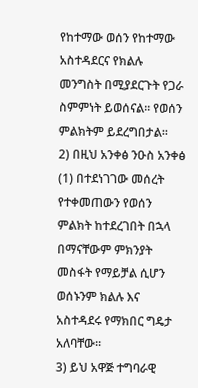የከተማው ወሰን የከተማው አስተዳደርና የክልሉ መንግስት በሚያደርጉት የጋራ ስምምነት ይወሰናል፡፡ የወሰን ምልክትም ይደረግበታል፡፡
2) በዚህ አንቀፅ ንዑስ አንቀፅ (1) በተደነገገው መሰረት የተቀመጠውን የወሰን ምልክት ከተደረገበት በኋላ በማናቸውም ምክንያት መስፋት የማይቻል ሲሆን ወሰኑንም ክልሉ እና አስተዳደሩ የማክበር ግዴታ አለባቸው፡፡
3) ይህ አዋጅ ተግባራዊ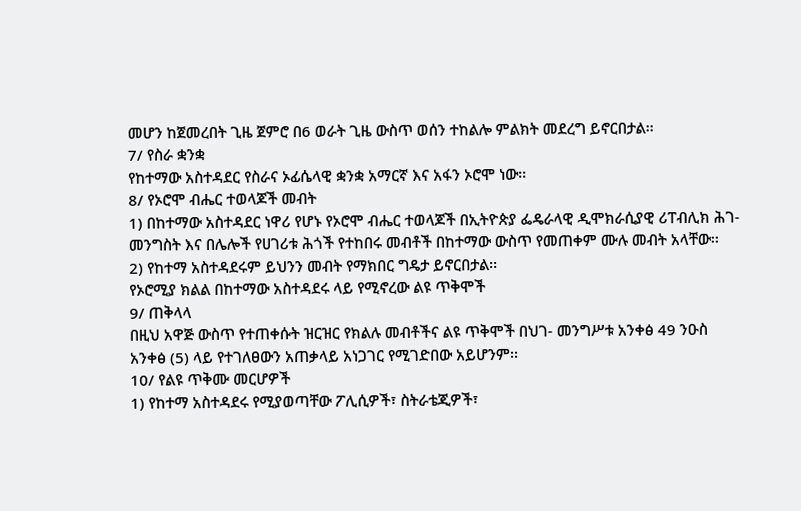መሆን ከጀመረበት ጊዜ ጀምሮ በ6 ወራት ጊዜ ውስጥ ወሰን ተከልሎ ምልክት መደረግ ይኖርበታል፡፡
7/ የስራ ቋንቋ
የከተማው አስተዳደር የስራና ኦፊሴላዊ ቋንቋ አማርኛ እና አፋን ኦሮሞ ነው፡፡
8/ የኦሮሞ ብሔር ተወላጆች መብት
1) በከተማው አስተዳደር ነዋሪ የሆኑ የኦሮሞ ብሔር ተወላጆች በኢትዮጵያ ፌዴራላዊ ዲሞክራሲያዊ ሪፐብሊክ ሕገ-መንግስት እና በሌሎች የሀገሪቱ ሕጎች የተከበሩ መብቶች በከተማው ውስጥ የመጠቀም ሙሉ መብት አላቸው፡፡
2) የከተማ አስተዳደሩም ይህንን መብት የማክበር ግዴታ ይኖርበታል፡፡
የኦሮሚያ ክልል በከተማው አስተዳደሩ ላይ የሚኖረው ልዩ ጥቅሞች
9/ ጠቅላላ
በዚህ አዋጅ ውስጥ የተጠቀሱት ዝርዝር የክልሉ መብቶችና ልዩ ጥቅሞች በህገ- መንግሥቱ አንቀፅ 49 ንዑስ አንቀፅ (5) ላይ የተገለፀውን አጠቃላይ አነጋገር የሚገድበው አይሆንም፡፡
10/ የልዩ ጥቅሙ መርሆዎች
1) የከተማ አስተዳደሩ የሚያወጣቸው ፖሊሲዎች፣ ስትራቴጂዎች፣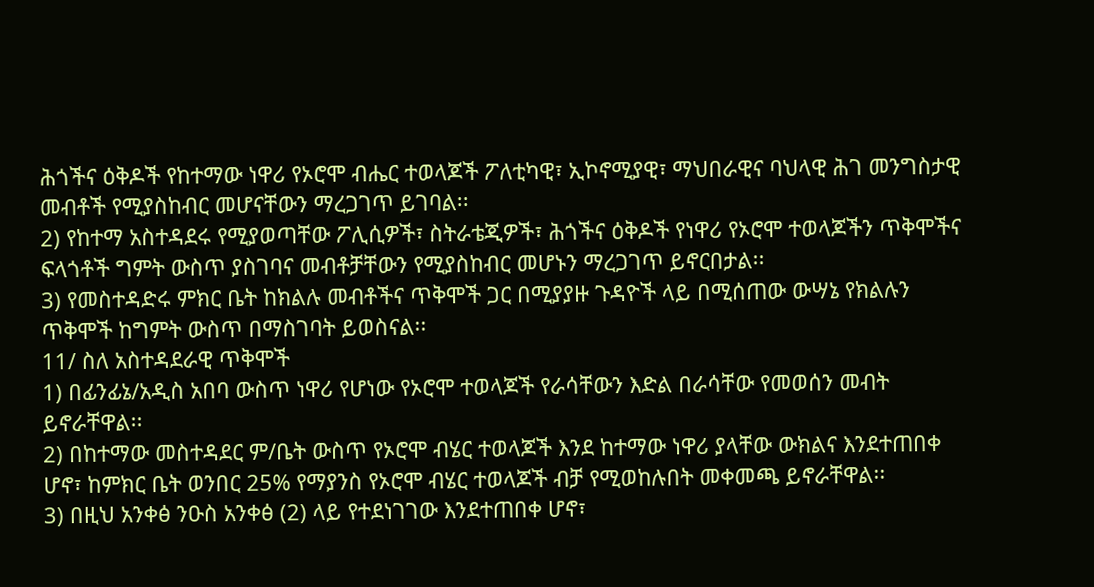ሕጎችና ዕቅዶች የከተማው ነዋሪ የኦሮሞ ብሔር ተወላጆች ፖለቲካዊ፣ ኢኮኖሚያዊ፣ ማህበራዊና ባህላዊ ሕገ መንግስታዊ መብቶች የሚያስከብር መሆናቸውን ማረጋገጥ ይገባል፡፡
2) የከተማ አስተዳደሩ የሚያወጣቸው ፖሊሲዎች፣ ስትራቴጂዎች፣ ሕጎችና ዕቅዶች የነዋሪ የኦሮሞ ተወላጆችን ጥቅሞችና ፍላጎቶች ግምት ውስጥ ያስገባና መብቶቻቸውን የሚያስከብር መሆኑን ማረጋገጥ ይኖርበታል፡፡
3) የመስተዳድሩ ምክር ቤት ከክልሉ መብቶችና ጥቅሞች ጋር በሚያያዙ ጉዳዮች ላይ በሚሰጠው ውሣኔ የክልሉን ጥቅሞች ከግምት ውስጥ በማስገባት ይወስናል፡፡
11/ ስለ አስተዳደራዊ ጥቅሞች
1) በፊንፊኔ/አዲስ አበባ ውስጥ ነዋሪ የሆነው የኦሮሞ ተወላጆች የራሳቸውን እድል በራሳቸው የመወሰን መብት ይኖራቸዋል፡፡
2) በከተማው መስተዳደር ም/ቤት ውስጥ የኦሮሞ ብሄር ተወላጆች እንደ ከተማው ነዋሪ ያላቸው ውክልና እንደተጠበቀ ሆኖ፣ ከምክር ቤት ወንበር 25% የማያንስ የኦሮሞ ብሄር ተወላጆች ብቻ የሚወከሉበት መቀመጫ ይኖራቸዋል፡፡
3) በዚህ አንቀፅ ንዑስ አንቀፅ (2) ላይ የተደነገገው እንደተጠበቀ ሆኖ፣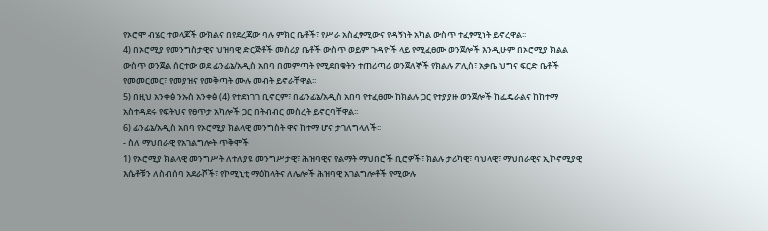የኦሮሞ ብሄር ተወላጆች ውክልና በየደረጃው ባሉ ምክር ቤቶች፣ የሥራ አስፈፃሚውና የዳኝነት አካል ውስጥ ተፈፃሚነት ይኖረዋል፡፡
4) በኦሮሚያ የመንግስታዊና ህዝባዊ ድርጅቶች መስሪያ ቤቶች ውስጥ ወይም ጉዳዮች ላይ የሚፈፀሙ ወንጀሎች እንዲሁም በኦሮሚያ ክልል ውስጥ ወንጀል ሰርተው ወደ ፊንፊኔ/አዲስ አበባ በመምጣት የሚደበቁትን ተጠሪጣሪ ወንጀለኞች የክልሉ ፖሊስ፣ አቃቤ ህግና ፍርድ ቤቶች የመመርመር፣ የመያዝና የመቅጣት ሙሉ መብት ይኖራቸዋል፡፡
5) በዚህ አንቀፅ ንኡስ አንቀፅ (4) የተደነገገ ቢኖርም፣ በፊንፊኔ/አዲስ አበባ የተፈፀሙ ከክልሉ ጋር የተያያዙ ወንጀሎች ከፌዴራልና ከከተማ አስተዳደሩ የፍትህና የፀጥታ አካሎች ጋር በትብብር መስረት ይኖርባቸዋል፡፡
6) ፊንፊኔ/አዲስ አበባ የኦሮሚያ ክልላዊ መንግስት ዋና ከተማ ሆና ታገለግላለች፡፡
- ስለ ማህበራዊ የአገልግሎት ጥቅሞች
1) የኦሮሚያ ክልላዊ መንግሥት ለተለያዩ መንግሥታዊ፣ ሕዝባዊና የልማት ማህበሮች ቢሮዎች፣ ክልሉ ታሪካዊ፣ ባህላዊ፣ ማህበራዊና ኢኮኖሚያዊ እሴቶቹን ለስብሰባ አደራሾች፣ የኮሚኒቲ ማዕከላትና ለሌሎች ሕዝባዊ አገልግሎቶች የሚውሉ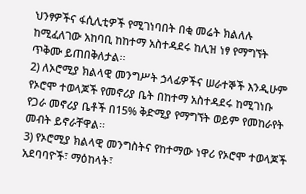ህንፃዎችና ፋሲሊቲዎች የሚገነባበት በቂ መሬት ክልለሉ ከሚፈለገው አከባቢ ከከተማ አስተዳደሩ ከሊዝ ነፃ የማግኘት ጥቅሙ ይጠበቅለታል፡፡
2) ለኦሮሚያ ክልላዊ መንግሥት ኃላፊዎችና ሠራተኞች እንዲሁም የኦሮሞ ተወላጆች የመኖሪያ ቤት በከተማ አስተዳደሩ ከሚገነቡ የጋራ መኖሪያ ቤቶች በ15% ቅድሚያ የማግኘት ወይም የመከራየት መብት ይኖራቸዋል፡፡
3) የኦሮሚያ ክልላዊ መንግስትና የከተማው ነዋሪ የኦሮሞ ተወላጆች አደባባዮች፣ ማዕከላት፣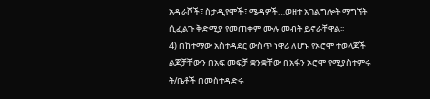አዳራሾች፣ ስታዲየሞች፣ ሜዳዎች…ወዘተ አገልግሎት ማግኘት ሲፈልጉ ቅድሚያ የመጠቀም ሙሉ መብት ይኖራቸዋል፡፡
4) በከተማው አስተዳደር ውስጥ ነዋሪ ለሆኑ የኦሮሞ ተወላጆች ልጆቻቸውን በአፍ መፍቻ ቋንቋቸው በአፋን ኦሮሞ የሚያስተምሩ ት/ቤቶች በመስተዳድሩ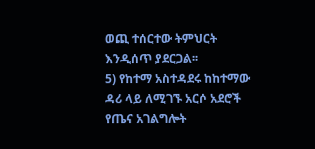ወጪ ተሰርተው ትምህርት እንዲሰጥ ያደርጋል፡፡
5) የከተማ አስተዳደሩ ከከተማው ዳሪ ላይ ለሚገኙ አርሶ አደሮች የጤና አገልግሎት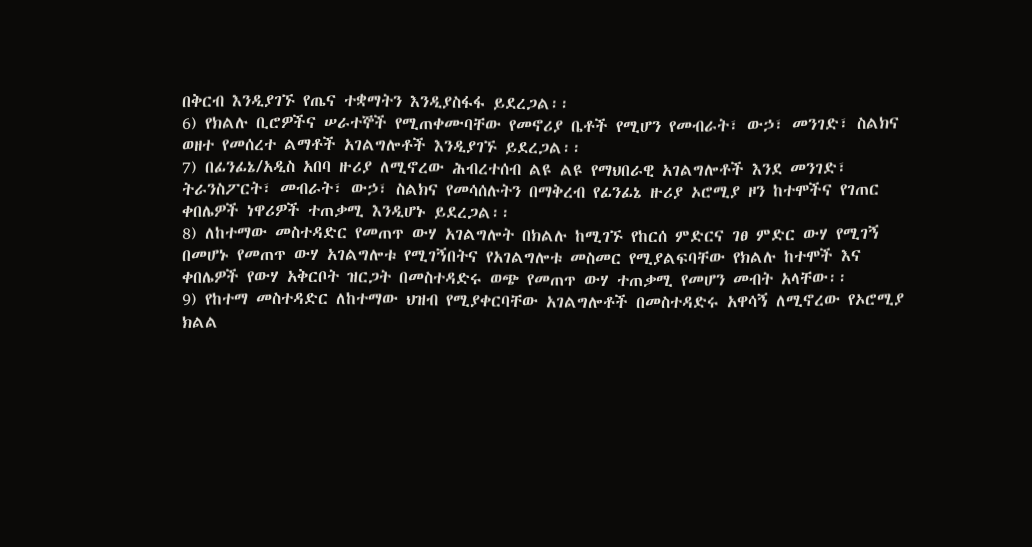በቅርብ እንዲያገኙ የጤና ተቋማትን እንዲያስፋፋ ይደረጋል፡፡
6) የክልሉ ቢሮዎችና ሠራተኞች የሚጠቀሙባቸው የመኖሪያ ቤቶች የሚሆን የመብራት፣ ውኃ፣ መንገድ፣ ስልክና ወዘተ የመሰረተ ልማቶች አገልግሎቶች እንዲያገኙ ይደረጋል፡፡
7) በፊንፊኔ/አዲስ አበባ ዙሪያ ለሚኖረው ሕብረተሰብ ልዩ ልዩ የማህበራዊ አገልግሎቶች እንደ መንገድ፣ ትራንስፖርት፣ መብራት፣ ውኃ፣ ስልክና የመሳሰሉትን በማቅረብ የፊንፊኔ ዙሪያ ኦሮሚያ ዞን ከተሞችና የገጠር ቀበሌዎች ነዋሪዎች ተጠቃሚ እንዲሆኑ ይደረጋል፡፡
8) ለከተማው መስተዳድር የመጠጥ ውሃ አገልግሎት በክልሉ ከሚገኙ የከርሰ ምድርና ገፀ ምድር ውሃ የሚገኝ በመሆኑ የመጠጥ ውሃ አገልግሎቱ የሚገኝበትና የአገልግሎቱ መስመር የሚያልፍባቸው የክልሉ ከተሞች እና ቀበሌዎች የውሃ አቅርቦት ዝርጋት በመስተዳድሩ ወጭ የመጠጥ ውሃ ተጠቃሚ የመሆን መብት አላቸው፡፡
9) የከተማ መስተዳድር ለከተማው ህዝብ የሚያቀርባቸው አገልግሎቶች በመስተዳድሩ አዋሳኝ ለሚኖረው የኦሮሚያ ክልል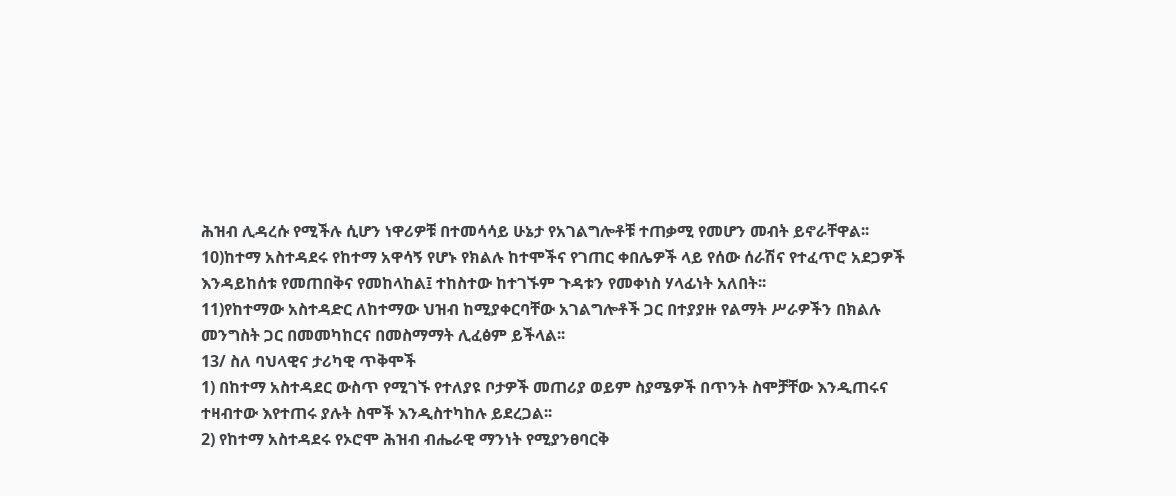ሕዝብ ሊዳረሱ የሚችሉ ሲሆን ነዋሪዎቹ በተመሳሳይ ሁኔታ የአገልግሎቶቹ ተጠቃሚ የመሆን መብት ይኖራቸዋል፡፡
10)ከተማ አስተዳደሩ የከተማ አዋሳኝ የሆኑ የክልሉ ከተሞችና የገጠር ቀበሌዎች ላይ የሰው ሰራሽና የተፈጥሮ አደጋዎች እንዳይከሰቱ የመጠበቅና የመከላከል፤ ተከስተው ከተገኙም ጉዳቱን የመቀነስ ሃላፊነት አለበት፡፡
11)የከተማው አስተዳድር ለከተማው ህዝብ ከሚያቀርባቸው አገልግሎቶች ጋር በተያያዙ የልማት ሥራዎችን በክልሉ መንግስት ጋር በመመካከርና በመስማማት ሊፈፅም ይችላል፡፡
13/ ስለ ባህላዊና ታሪካዊ ጥቅሞች
1) በከተማ አስተዳደር ውስጥ የሚገኙ የተለያዩ ቦታዎች መጠሪያ ወይም ስያሜዎች በጥንት ስሞቻቸው እንዲጠሩና ተዛብተው እየተጠሩ ያሉት ስሞች እንዲስተካከሉ ይደረጋል፡፡
2) የከተማ አስተዳደሩ የኦሮሞ ሕዝብ ብሔራዊ ማንነት የሚያንፀባርቅ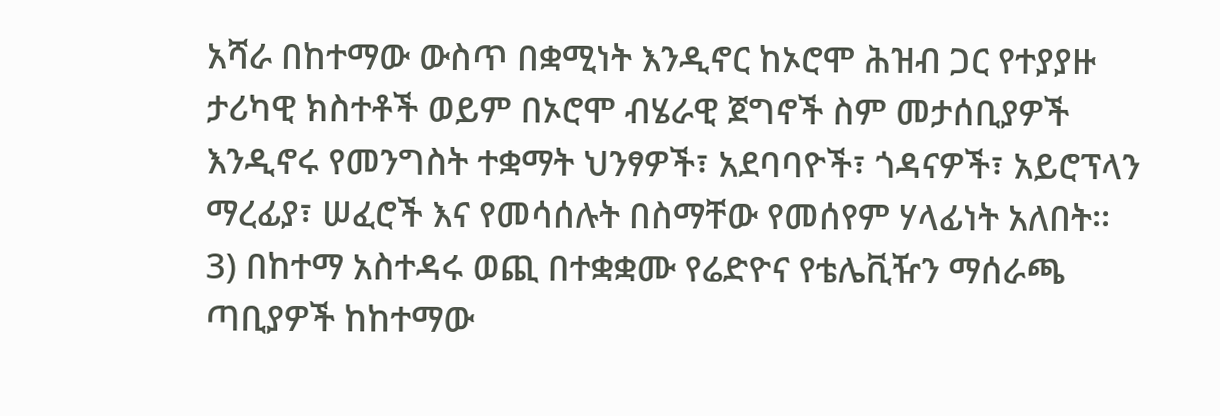አሻራ በከተማው ውስጥ በቋሚነት እንዲኖር ከኦሮሞ ሕዝብ ጋር የተያያዙ ታሪካዊ ክስተቶች ወይም በኦሮሞ ብሄራዊ ጀግኖች ስም መታሰቢያዎች እንዲኖሩ የመንግስት ተቋማት ህንፃዎች፣ አደባባዮች፣ ጎዳናዎች፣ አይሮፕላን ማረፊያ፣ ሠፈሮች እና የመሳሰሉት በስማቸው የመሰየም ሃላፊነት አለበት፡፡
3) በከተማ አስተዳሩ ወጪ በተቋቋሙ የሬድዮና የቴሌቪዥን ማሰራጫ ጣቢያዎች ከከተማው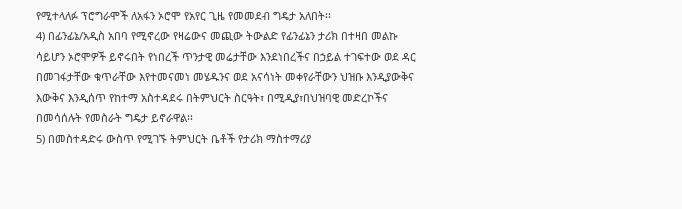የሚተላለፉ ፕሮግራሞች ለአፋን ኦሮሞ የአየር ጊዜ የመመደብ ግዴታ አለበት፡፡
4) በፊንፊኔ/አዲስ አበባ የሚኖረው የዛሬውና መጪው ትውልድ የፊንፊኔን ታሪክ በተዛበ መልኩ ሳይሆን ኦሮሞዎች ይኖሩበት የነበረች ጥንታዊ መሬታቸው እንደነበረችና በኃይል ተገፍተው ወደ ዳር በመገፋታቸው ቁጥራቸው እየተመናመነ መሄዱንና ወደ አናሳነት መቀየራቸውን ህዝቡ እንዲያውቅና እውቅና እንዲሰጥ የከተማ አስተዳደሩ በትምህርት ስርዓት፣ በሚዲያ፣በህዝባዊ መድረኮችና በመሳሰሉት የመስራት ግዴታ ይኖራዋል፡፡
5) በመስተዳድሩ ውስጥ የሚገኙ ትምህርት ቤቶች የታሪክ ማስተማሪያ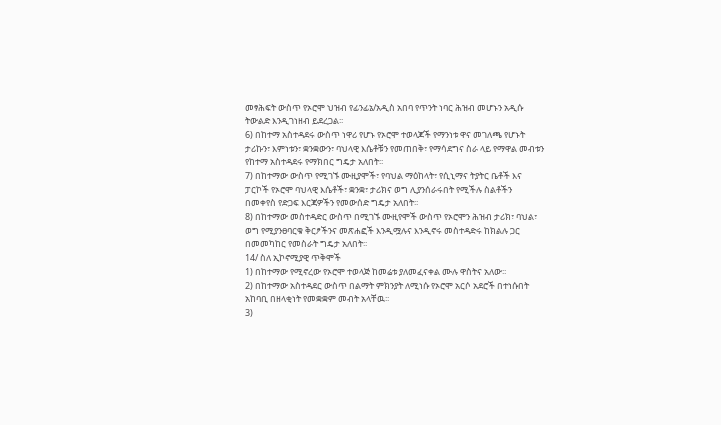መፃሕፍት ውስጥ የኦሮሞ ህዝብ የፊንፊኔ/አዲስ አበባ የጥንት ነባር ሕዝብ መሆኑን አዲሱ ትውልድ እንዲገነዘብ ይደረጋል፡፡
6) በከተማ አስተዳደሩ ውስጥ ነዋሪ የሆኑ የኦሮሞ ተወላጆች የማንነቱ ዋና መገለጫ የሆኑት ታሪኩን፣ እምነቱን፣ ቋንቋውን፣ ባህላዊ እሴቶቹን የመጠበቅ፣ የማሳደግና ስራ ላይ የማዋል መብቱን የከተማ አስተዳደሩ የማክበር ግዴታ አለበት፡፡
7) በከተማው ውስጥ የሚገኙ ሙዚያሞች፣ የባህል ማዕከላት፣ የሲኒማና ትያትር ቤቶች እና ፓርኮች የኦሮሞ ባህላዊ እሴቶች፣ ቋንቋ፣ ታሪክና ወግ ሊያንሰራሩበት የሚችሉ ስልቶችን በመቀየስ የድጋፍ እርጃዎችን የመውሰድ ግዴታ አለበት፡፡
8) በከተማው መስተዳድር ውስጥ በሚገኙ ሙዚየሞች ውስጥ የኦሮሞን ሕዝብ ታሪክ፣ ባህል፣ ወግ የሚያንፀባርቁ ቅርፆችንና መጽሐፎች እንዲሟሉና እንዲኖሩ መስተዳድሩ ከክልሉ ጋር በመመካከር የመስራት ግዴታ አለበት፡፡
14/ ስለ ኢኮኖሚያዊ ጥቅሞች
1) በከተማው የሚኖረው የኦሮሞ ተወላጅ ከመሬቱ ያለመፈናቀል ሙሉ ዋስትና አለው፡፡
2) በከተማው አስተዳደር ውስጥ በልማት ምክንያት ለሚነሱ የኦሮሞ አርሶ አደሮች በተነሱበት አከባቢ በዘላቂነት የመቋቋም መብት አላቸዉ፡፡
3)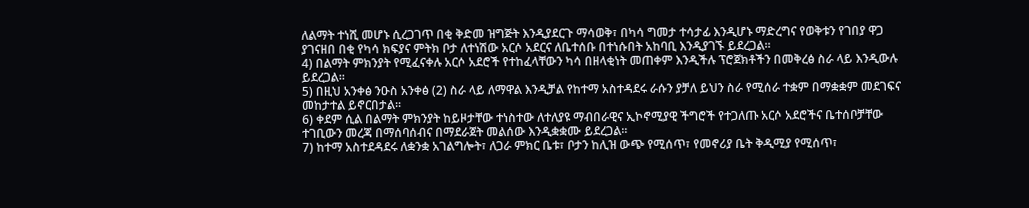ለልማት ተነሺ መሆኑ ሲረጋገጥ በቂ ቅድመ ዝግጅት እንዲያደርጉ ማሳወቅ፣ በካሳ ግመታ ተሳታፊ እንዲሆኑ ማድረግና የወቅቱን የገበያ ዋጋ ያገናዘበ በቂ የካሳ ክፍያና ምትክ ቦታ ለተነሽው አርሶ አደርና ለቤተሰቡ በተነሱበት አከባቢ እንዲያገኙ ይደረጋል፡፡
4) በልማት ምክንያት የሚፈናቀሉ አርሶ አደሮች የተከፈላቸውን ካሳ በዘላቂነት መጠቀም እንዲችሉ ፕሮጀክቶችን በመቅረፅ ስራ ላይ እንዲውሉ ይደረጋል፡፡
5) በዚህ አንቀፅ ንዑስ አንቀፅ (2) ስራ ላይ ለማዋል እንዲቻል የከተማ አስተዳደሩ ራሱን ያቻለ ይህን ስራ የሚሰራ ተቋም በማቋቋም መደገፍና መከታተል ይኖርበታል፡፡
6) ቀደም ሲል በልማት ምክንያት ከይዞታቸው ተነስተው ለተለያዩ ማብበራዊና ኢኮኖሚያዊ ችግሮች የተጋለጡ አርሶ አደሮችና ቤተሰቦቻቸው ተገቢውን መረጃ በማሰባሰብና በማደራጀት መልሰው እንዲቋቋሙ ይደረጋል፡፡
7) ከተማ አስተደዳደሩ ለቋንቋ አገልግሎት፣ ለጋራ ምክር ቤቱ፣ ቦታን ከሊዝ ውጭ የሚሰጥ፣ የመኖሪያ ቤት ቅዲሚያ የሚሰጥ፣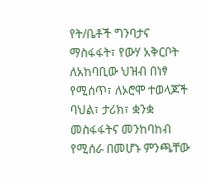የት/ቤቶች ግንባታና ማስፋፋት፣ የውሃ አቅርቦት ለአከባቢው ህዝብ በነፃ የሚሰጥ፣ ለኦሮሞ ተወላጆች ባህል፣ ታሪክ፣ ቋንቋ መስፋፋትና መንከባከብ የሚሰራ በመሆኑ ምንጫቸው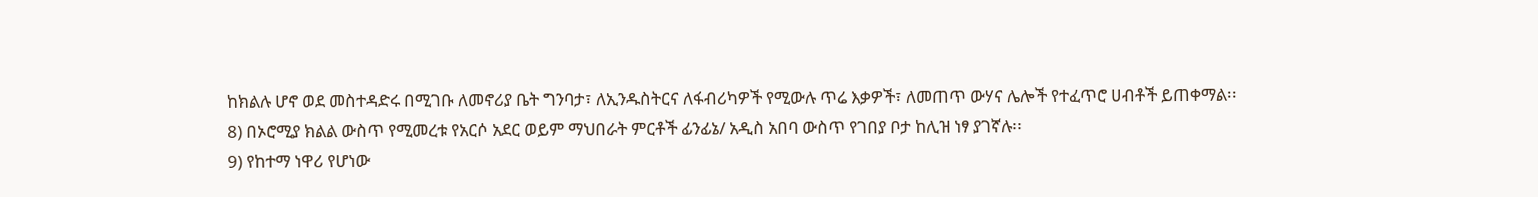ከክልሉ ሆኖ ወደ መስተዳድሩ በሚገቡ ለመኖሪያ ቤት ግንባታ፣ ለኢንዱስትርና ለፋብሪካዎች የሚውሉ ጥሬ እቃዎች፣ ለመጠጥ ውሃና ሌሎች የተፈጥሮ ሀብቶች ይጠቀማል፡፡
8) በኦሮሚያ ክልል ውስጥ የሚመረቱ የአርሶ አደር ወይም ማህበራት ምርቶች ፊንፊኔ/ አዲስ አበባ ውስጥ የገበያ ቦታ ከሊዝ ነፃ ያገኛሉ፡፡
9) የከተማ ነዋሪ የሆነው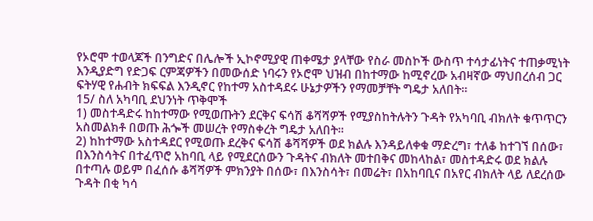የኦሮሞ ተወላጆች በንግድና በሌሎች ኢኮኖሚያዊ ጠቀሜታ ያላቸው የስራ መስኮች ውስጥ ተሳታፊነትና ተጠቃሚነት እንዲያድግ የድጋፍ ርምጃዎችን በመውሰድ ነባሩን የኦሮሞ ህዝብ በከተማው ከሚኖረው አብዛኛው ማህበረሰብ ጋር ፍትሃዊ የሐብት ክፍፍል እንዲኖር የከተማ አስተዳደሩ ሁኔታዎችን የማመቻቸት ግዴታ አለበት፡፡
15/ ስለ አካባቢ ደህንነት ጥቅሞች
1) መስተዳድሩ ከከተማው የሚወጡትን ደርቅና ፍሳሽ ቆሻሻዎች የሚያስከትሉትን ጉዳት የአካባቢ ብክለት ቁጥጥርን አስመልክቶ በወጡ ሕጐች መሠረት የማስቀረት ግዴታ አለበት፡፡
2) ከከተማው አስተዳደር የሚወጡ ደረቅና ፍሳሽ ቆሻሻዎች ወደ ክልሉ እንዳይለቀቁ ማድረግ፣ ተለቆ ከተገኘ በሰው፣ በእንስሳትና በተፈጥሮ አከባቢ ላይ የሚደርሰውን ጉዳትና ብክለት መተበቅና መከላከል፣ መስተዳድሩ ወደ ክልሉ በተጣሉ ወይም በፈሰሱ ቆሻሻዎች ምክንያት በሰው፣ በእንስሳት፣ በመሬት፣ በአከባቢና በአየር ብክለት ላይ ለደረሰው ጉዳት በቂ ካሳ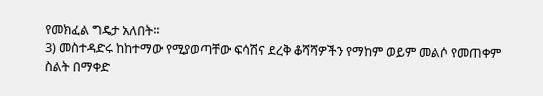የመክፈል ግዴታ አለበት፡፡
3) መስተዳድሩ ከከተማው የሚያወጣቸው ፍሳሽና ደረቅ ቆሻሻዎችን የማከም ወይም መልሶ የመጠቀም ስልት በማቀድ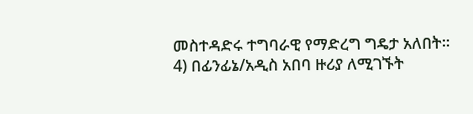መስተዳድሩ ተግባራዊ የማድረግ ግዴታ አለበት፡፡
4) በፊንፊኔ/አዲስ አበባ ዙሪያ ለሚገኙት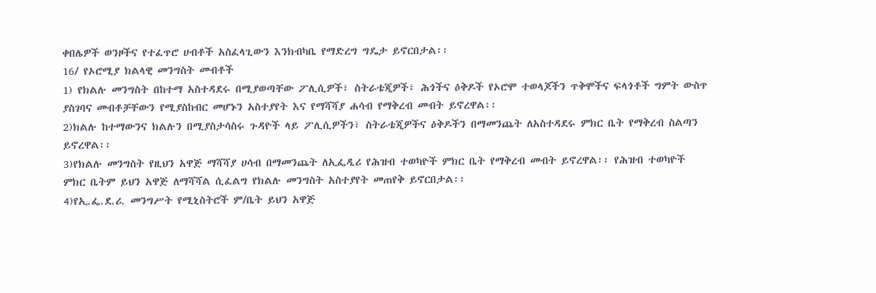ቀበሌዎች ወንዞችና የተፈጥሮ ሀብቶች አስፈላጊውን እንክብካቤ የማድረግ ግዴታ ይኖርበታል፡፡
16/ የኦሮሚያ ክልላዊ መንግስት መብቶች
1) የክልሉ መንግስት በከተማ አስተዳደሩ በሚያወጣቸው ፖሊሲዎች፣ ስትራቴጂዎች፣ ሕጎችና ዕቅዶች የኦሮሞ ተወላጆችን ጥቅሞችና ፍላጎቶች ግምት ውስጥ ያስገባና መብቶቻቸውን የሚያስከብር መሆኑን አስተያየት እና የማሻሻያ ሐሳብ የማቅረብ መብት ይኖረዋል፡፡
2)ክልሉ ከተማውንና ክልሉን በሚያስታሳስሩ ጉዳዮች ላይ ፖሊሲዎችን፣ ስትራቴጂዎችና ዕቅዶችን በማመንጨት ለአስተዳደሩ ምክር ቤት የማቅረብ ስልጣን ይኖረዋል፡፡
3)የክልሉ መንግስት የዚህን አዋጅ ማሻሻያ ሀሳብ በማመንጨት ለኢፌዲሪ የሕዝብ ተወካዮች ምክር ቤት የማቅረብ መብት ይኖረዋል፡፡ የሕዝብ ተወካዮች ምክር ቤትም ይህን አዋጅ ለማሻሻል ሲፈልግ የክልሉ መንግስት አስተያየት መጠየቅ ይኖርበታል፡፡
4)የኢ.ፌ.ደ.ሪ. መንግሥት የሚኒስትሮች ም/ቤት ይህን አዋጅ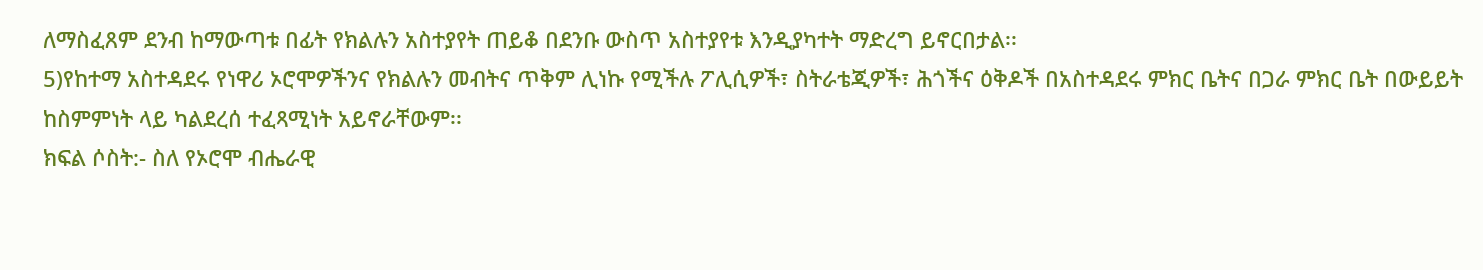ለማስፈጸም ደንብ ከማውጣቱ በፊት የክልሉን አስተያየት ጠይቆ በደንቡ ውስጥ አስተያየቱ እንዲያካተት ማድረግ ይኖርበታል፡፡
5)የከተማ አስተዳደሩ የነዋሪ ኦሮሞዎችንና የክልሉን መብትና ጥቅም ሊነኩ የሚችሉ ፖሊሲዎች፣ ስትራቴጂዎች፣ ሕጎችና ዕቅዶች በአስተዳደሩ ምክር ቤትና በጋራ ምክር ቤት በውይይት ከስምምነት ላይ ካልደረሰ ተፈጻሚነት አይኖራቸውም፡፡
ክፍል ሶስት:- ስለ የኦሮሞ ብሔራዊ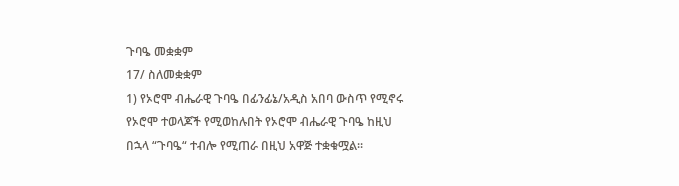ጉባዔ መቋቋም
17/ ስለመቋቋም
1) የኦሮሞ ብሔራዊ ጉባዔ በፊንፊኔ/አዲስ አበባ ውስጥ የሚኖሩ የኦሮሞ ተወላጆች የሚወከሉበት የኦሮሞ ብሔራዊ ጉባዔ ከዚህ በኋላ “ጉባዔ“ ተብሎ የሚጠራ በዚህ አዋጅ ተቋቁሟል፡፡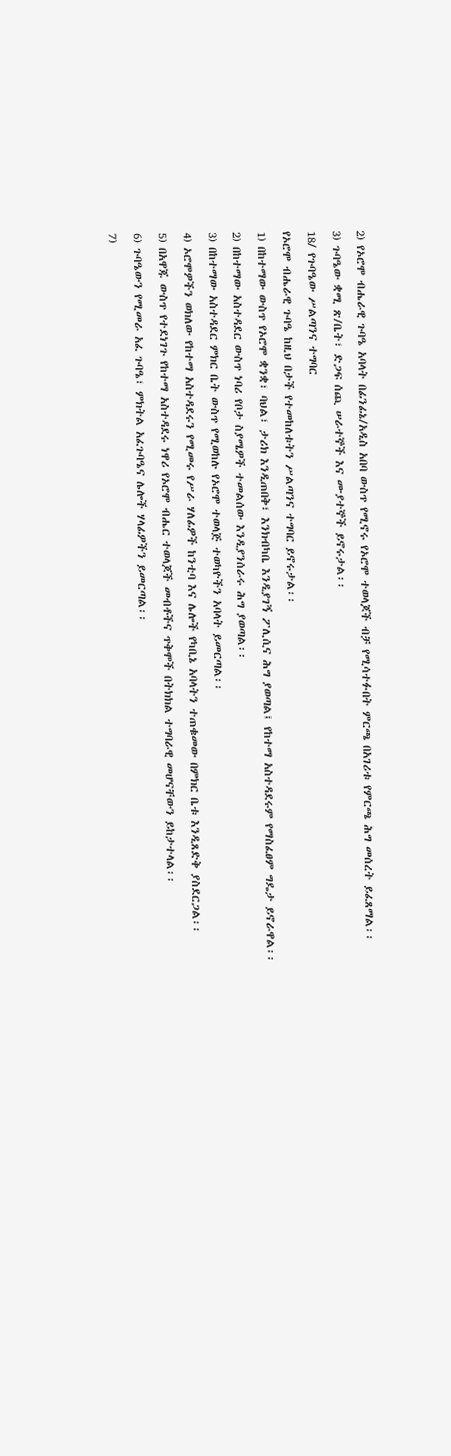2) የኦሮሞ ብሔራዊ ጉባዔ አባላት በፊንፊኔ/አዲስ አበባ ውስጥ የሚኖሩ የኦሮሞ ተወላጆች ብቻ የሚሳተፉበት ምርጫ በአገሪቱ የምርጫ ሕግ መሰረት ይፈጸማል፡፡
3) ጉባዔው ቋሚ ጽ/ቤት፣ ድጋፍ ሰጪ ሠራተኞች እና ሙያተኞች ይኖሩታል፡፡
18/ የጉባዔው ሥልጣንና ተግባር
የኦሮሞ ብሔራዊ ጉባዔ ከዚህ በታች የተመከለቱትን ሥልጣንና ተግባር ይኖሩታል፡፡
1) በከተማው ውስጥ የኦሮሞ ቋንቋ፣ ባህል፣ ታሪክ እንዲጠበቅ፣ እንክብካቤ እንዲያገኝ ፖሊሲና ሕግ ያወጣል፤ የከተማ አስተዳደሩም የማስፈፀም ግዴታ ይኖራዋል፡፡
2) በከተማው አስተዳደር ውስጥ ነባሪ የቦታ ስያሜዎች ተመልሰው እንዲያንሰራሩ ሕግ ያወጣል፡፡
3) በከተማው አስተዳደር ምክር ቤት ውስጥ የሚወከሉ የኦሮሞ ተወላጅ ተወካዮችን አባላት ይመርጣል፡፡
4) ኦሮሞዎችን ወክለው የከተማ አስተዳደሩን የሚመሩ የሥራ ሃለፊዎች ከንቲባ እና ሌሎች የካቢኔ አባላትን ተጠቁመው በምክር ቤቱ እንዲጸድቅ ያስደርጋል፡፡
5) በአዋጁ ውስጥ የተደነገጉ የከተማ አስተዳደሩ ነዋሪ የኦሮሞ ብሔር ተወላጆች መብቶችና ጥቅሞች በትክክል ተግባራዊ መሆናቸውን ይከታተላል፡፡
6) ጉባዔውን የሚመራ አፈ ጉባዔ፣ ምክትል አፈጉባዔና ሌሎች ሃላፊዎችን ይመርጣል፡፡
7)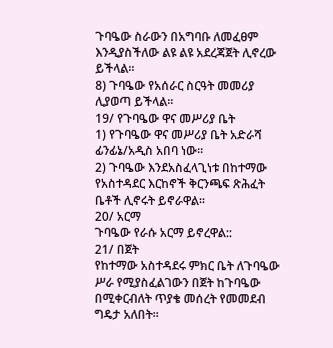ጉባዔው ስራውን በአግባቡ ለመፈፀም እንዲያስችለው ልዩ ልዩ አደረጃጀት ሊኖረው ይችላል፡፡
8) ጉባዔው የአሰራር ስርዓት መመሪያ ሊያወጣ ይችላል፡፡
19/ የጉባዔው ዋና መሥሪያ ቤት
1) የጉባዔው ዋና መሥሪያ ቤት አድራሻ ፊንፊኔ/አዲስ አበባ ነው፡፡
2) ጉባዔው እንደአስፈላጊነቱ በከተማው የአስተዳደር እርከኖች ቅርንጫፍ ጽሕፈት ቤቶች ሊኖሩት ይኖራዋል፡፡
20/ አርማ
ጉባዔው የራሱ አርማ ይኖረዋል::
21/ በጀት
የከተማው አስተዳደሩ ምክር ቤት ለጉባዔው ሥራ የሚያስፈልገውን በጀት ከጉባዔው በሚቀርብለት ጥያቄ መሰረት የመመደብ ግዴታ አለበት፡፡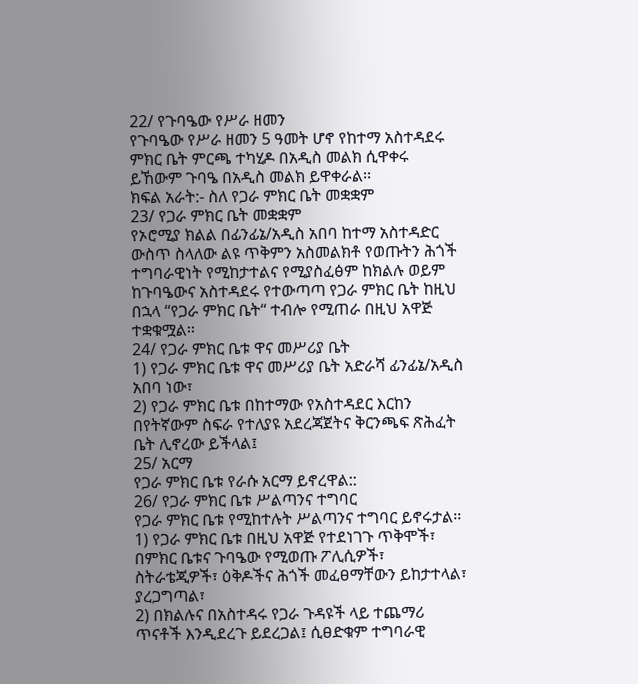22/ የጉባዔው የሥራ ዘመን
የጉባዔው የሥራ ዘመን 5 ዓመት ሆኖ የከተማ አስተዳደሩ ምክር ቤት ምርጫ ተካሂዶ በአዲስ መልክ ሲዋቀሩ ይኸውም ጉባዔ በአዲስ መልክ ይዋቀራል፡፡
ክፍል አራት:- ስለ የጋራ ምክር ቤት መቋቋም
23/ የጋራ ምክር ቤት መቋቋም
የኦሮሚያ ክልል በፊንፊኔ/አዲስ አበባ ከተማ አስተዳድር ውስጥ ስላለው ልዩ ጥቅምን አስመልክቶ የወጡትን ሕጎች ተግባራዊነት የሚከታተልና የሚያስፈፅም ከክልሉ ወይም ከጉባዔውና አስተዳደሩ የተውጣጣ የጋራ ምክር ቤት ከዚህ በኋላ “የጋራ ምክር ቤት“ ተብሎ የሚጠራ በዚህ አዋጅ ተቋቁሟል፡፡
24/ የጋራ ምክር ቤቱ ዋና መሥሪያ ቤት
1) የጋራ ምክር ቤቱ ዋና መሥሪያ ቤት አድራሻ ፊንፊኔ/አዲስ አበባ ነው፣
2) የጋራ ምክር ቤቱ በከተማው የአስተዳደር እርከን በየትኛውም ስፍራ የተለያዩ አደረጃጀትና ቅርንጫፍ ጽሕፈት ቤት ሊኖረው ይችላል፤
25/ አርማ
የጋራ ምክር ቤቱ የራሱ አርማ ይኖረዋል::
26/ የጋራ ምክር ቤቱ ሥልጣንና ተግባር
የጋራ ምክር ቤቱ የሚከተሉት ሥልጣንና ተግባር ይኖሩታል፡፡
1) የጋራ ምክር ቤቱ በዚህ አዋጅ የተደነገጉ ጥቅሞች፣ በምክር ቤቱና ጉባዔው የሚወጡ ፖሊሲዎች፣ ስትራቴጂዎች፣ ዕቅዶችና ሕጎች መፈፀማቸውን ይከታተላል፣ ያረጋግጣል፣
2) በክልሉና በአስተዳሩ የጋራ ጉዳዩች ላይ ተጨማሪ ጥናቶች እንዲደረጉ ይደረጋል፤ ሲፀድቁም ተግባራዊ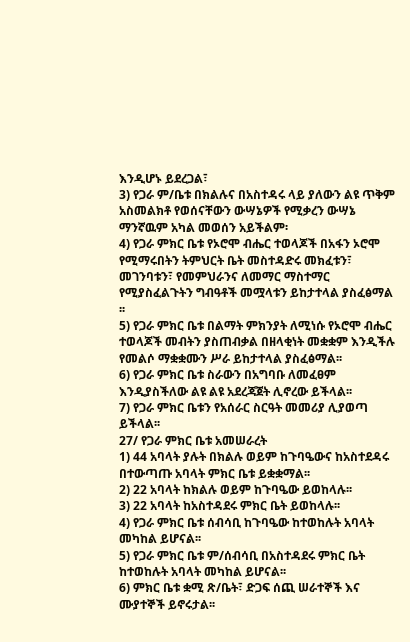እንዲሆኑ ይደረጋል፣
3) የጋራ ም/ቤቱ በክልሉና በአስተዳሩ ላይ ያለውን ልዩ ጥቅም አስመልክቶ የወሰናቸውን ውሣኔዎች የሚቃረን ውሣኔ ማንኛዉም አካል መወሰን አይችልም፡
4) የጋራ ምክር ቤቱ የኦሮሞ ብሔር ተወላጆች በአፋን ኦሮሞ የሚማሩበትን ትምህርት ቤት መስተዳድሩ መክፈቱን፣ መገንባቱን፣ የመምህራንና ለመማር ማስተማር የሚያስፈልጉትን ግብዓቶች መሟላቱን ይከታተላል ያስፈፅማል ፡፡
5) የጋራ ምክር ቤቱ በልማት ምክንያት ለሚነሱ የኦሮሞ ብሔር ተወላጆች መብትን ያስጠብቃል በዘላቂነት መቋቋም እንዲችሉ የመልሶ ማቋቋሙን ሥራ ይከታተላል ያስፈፅማል፡፡
6) የጋራ ምክር ቤቱ ስራውን በአግባቡ ለመፈፀም እንዲያስችለው ልዩ ልዩ አደረጃጀት ሊኖረው ይችላል፡፡
7) የጋራ ምክር ቤቱን የአሰራር ስርዓት መመሪያ ሊያወጣ ይችላል፡፡
27/ የጋራ ምክር ቤቱ አመሠራረት
1) 44 አባላት ያሉት በክልሉ ወይም ከጉባዔውና ከአስተደዳሩ በተውጣጡ አባላት ምክር ቤቱ ይቋቋማል፡፡
2) 22 አባላት ከክልሉ ወይም ከጉባዔው ይወከላሉ፡፡
3) 22 አባላት ከአስተዳደሩ ምክር ቤት ይወከላሉ፡፡
4) የጋራ ምክር ቤቱ ሰብሳቢ ከጉባዔው ከተወከሉት አባላት መካከል ይሆናል፡፡
5) የጋራ ምክር ቤቱ ም/ሰብሳቢ በአስተዳደሩ ምክር ቤት ከተወከሉት አባላት መካከል ይሆናል፡፡
6) ምክር ቤቱ ቋሚ ጽ/ቤት፣ ድጋፍ ሰጪ ሠራተኞች እና ሙያተኞች ይኖሩታል፡፡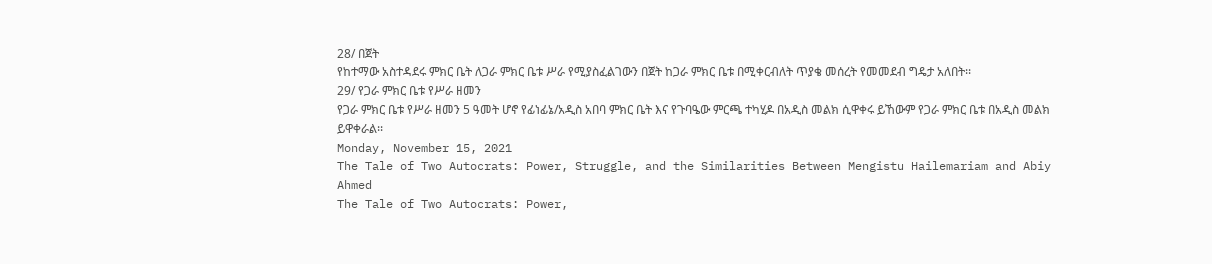28/ በጀት
የከተማው አስተዳደሩ ምክር ቤት ለጋራ ምክር ቤቱ ሥራ የሚያስፈልገውን በጀት ከጋራ ምክር ቤቱ በሚቀርብለት ጥያቄ መሰረት የመመደብ ግዴታ አለበት፡፡
29/ የጋራ ምክር ቤቱ የሥራ ዘመን
የጋራ ምክር ቤቱ የሥራ ዘመን 5 ዓመት ሆኖ የፊነፊኔ/አዲስ አበባ ምክር ቤት እና የጉባዔው ምርጫ ተካሂዶ በአዲስ መልክ ሲዋቀሩ ይኸውም የጋራ ምክር ቤቱ በአዲስ መልክ ይዋቀራል፡፡
Monday, November 15, 2021
The Tale of Two Autocrats: Power, Struggle, and the Similarities Between Mengistu Hailemariam and Abiy Ahmed
The Tale of Two Autocrats: Power,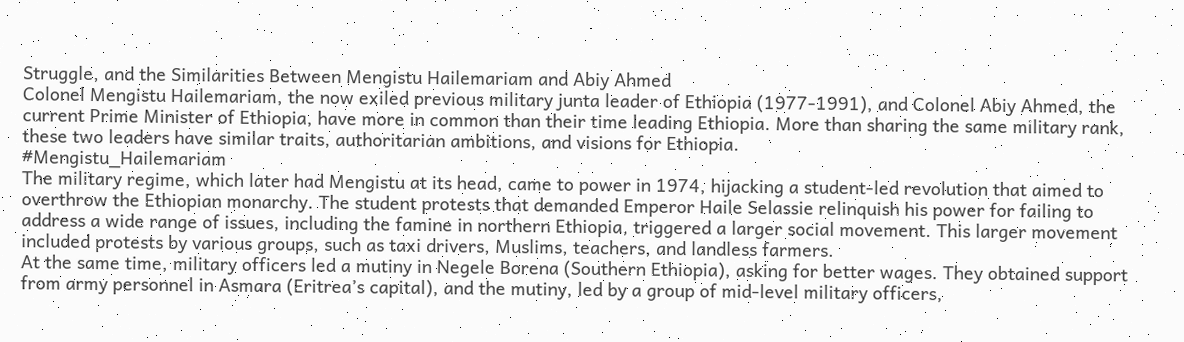Struggle, and the Similarities Between Mengistu Hailemariam and Abiy Ahmed
Colonel Mengistu Hailemariam, the now exiled previous military junta leader of Ethiopia (1977-1991), and Colonel Abiy Ahmed, the current Prime Minister of Ethiopia, have more in common than their time leading Ethiopia. More than sharing the same military rank, these two leaders have similar traits, authoritarian ambitions, and visions for Ethiopia.
#Mengistu_Hailemariam
The military regime, which later had Mengistu at its head, came to power in 1974, hijacking a student-led revolution that aimed to overthrow the Ethiopian monarchy. The student protests that demanded Emperor Haile Selassie relinquish his power for failing to address a wide range of issues, including the famine in northern Ethiopia, triggered a larger social movement. This larger movement included protests by various groups, such as taxi drivers, Muslims, teachers, and landless farmers.
At the same time, military officers led a mutiny in Negele Borena (Southern Ethiopia), asking for better wages. They obtained support from army personnel in Asmara (Eritrea’s capital), and the mutiny, led by a group of mid-level military officers,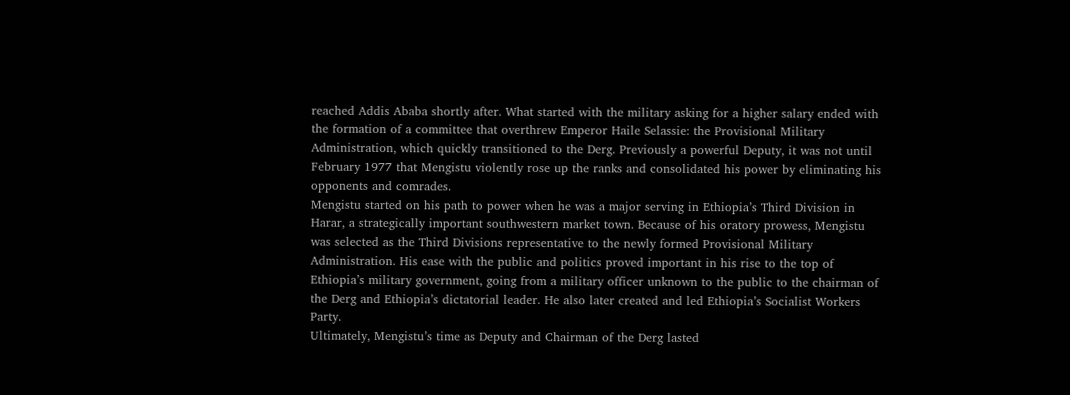reached Addis Ababa shortly after. What started with the military asking for a higher salary ended with the formation of a committee that overthrew Emperor Haile Selassie: the Provisional Military Administration, which quickly transitioned to the Derg. Previously a powerful Deputy, it was not until February 1977 that Mengistu violently rose up the ranks and consolidated his power by eliminating his opponents and comrades.
Mengistu started on his path to power when he was a major serving in Ethiopia’s Third Division in Harar, a strategically important southwestern market town. Because of his oratory prowess, Mengistu was selected as the Third Divisions representative to the newly formed Provisional Military Administration. His ease with the public and politics proved important in his rise to the top of Ethiopia’s military government, going from a military officer unknown to the public to the chairman of the Derg and Ethiopia’s dictatorial leader. He also later created and led Ethiopia’s Socialist Workers Party.
Ultimately, Mengistu’s time as Deputy and Chairman of the Derg lasted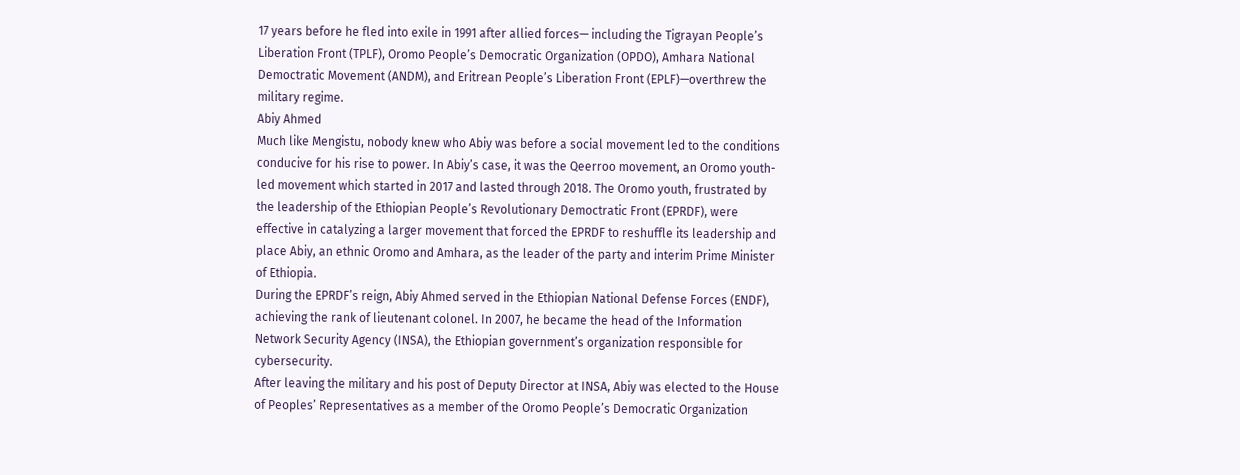17 years before he fled into exile in 1991 after allied forces— including the Tigrayan People’s Liberation Front (TPLF), Oromo People’s Democratic Organization (OPDO), Amhara National Democtratic Movement (ANDM), and Eritrean People’s Liberation Front (EPLF)—overthrew the military regime.
Abiy Ahmed
Much like Mengistu, nobody knew who Abiy was before a social movement led to the conditions conducive for his rise to power. In Abiy’s case, it was the Qeerroo movement, an Oromo youth-led movement which started in 2017 and lasted through 2018. The Oromo youth, frustrated by the leadership of the Ethiopian People’s Revolutionary Democtratic Front (EPRDF), were effective in catalyzing a larger movement that forced the EPRDF to reshuffle its leadership and place Abiy, an ethnic Oromo and Amhara, as the leader of the party and interim Prime Minister of Ethiopia.
During the EPRDF’s reign, Abiy Ahmed served in the Ethiopian National Defense Forces (ENDF), achieving the rank of lieutenant colonel. In 2007, he became the head of the Information Network Security Agency (INSA), the Ethiopian government’s organization responsible for cybersecurity.
After leaving the military and his post of Deputy Director at INSA, Abiy was elected to the House of Peoples’ Representatives as a member of the Oromo People’s Democratic Organization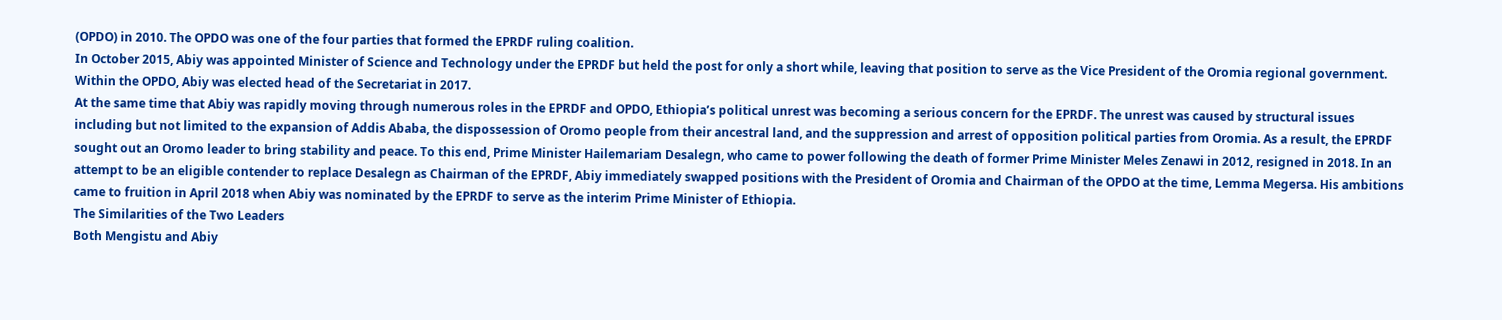(OPDO) in 2010. The OPDO was one of the four parties that formed the EPRDF ruling coalition.
In October 2015, Abiy was appointed Minister of Science and Technology under the EPRDF but held the post for only a short while, leaving that position to serve as the Vice President of the Oromia regional government. Within the OPDO, Abiy was elected head of the Secretariat in 2017.
At the same time that Abiy was rapidly moving through numerous roles in the EPRDF and OPDO, Ethiopia’s political unrest was becoming a serious concern for the EPRDF. The unrest was caused by structural issues including but not limited to the expansion of Addis Ababa, the dispossession of Oromo people from their ancestral land, and the suppression and arrest of opposition political parties from Oromia. As a result, the EPRDF sought out an Oromo leader to bring stability and peace. To this end, Prime Minister Hailemariam Desalegn, who came to power following the death of former Prime Minister Meles Zenawi in 2012, resigned in 2018. In an attempt to be an eligible contender to replace Desalegn as Chairman of the EPRDF, Abiy immediately swapped positions with the President of Oromia and Chairman of the OPDO at the time, Lemma Megersa. His ambitions came to fruition in April 2018 when Abiy was nominated by the EPRDF to serve as the interim Prime Minister of Ethiopia.
The Similarities of the Two Leaders
Both Mengistu and Abiy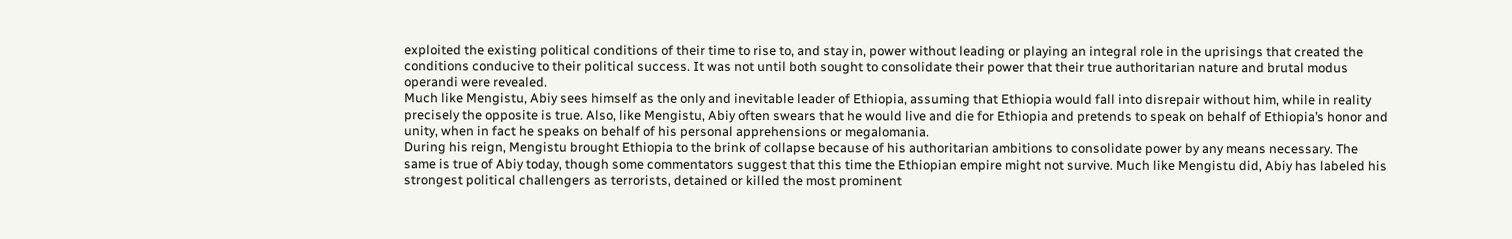exploited the existing political conditions of their time to rise to, and stay in, power without leading or playing an integral role in the uprisings that created the conditions conducive to their political success. It was not until both sought to consolidate their power that their true authoritarian nature and brutal modus operandi were revealed.
Much like Mengistu, Abiy sees himself as the only and inevitable leader of Ethiopia, assuming that Ethiopia would fall into disrepair without him, while in reality precisely the opposite is true. Also, like Mengistu, Abiy often swears that he would live and die for Ethiopia and pretends to speak on behalf of Ethiopia’s honor and unity, when in fact he speaks on behalf of his personal apprehensions or megalomania.
During his reign, Mengistu brought Ethiopia to the brink of collapse because of his authoritarian ambitions to consolidate power by any means necessary. The same is true of Abiy today, though some commentators suggest that this time the Ethiopian empire might not survive. Much like Mengistu did, Abiy has labeled his strongest political challengers as terrorists, detained or killed the most prominent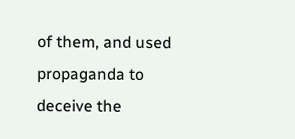of them, and used propaganda to deceive the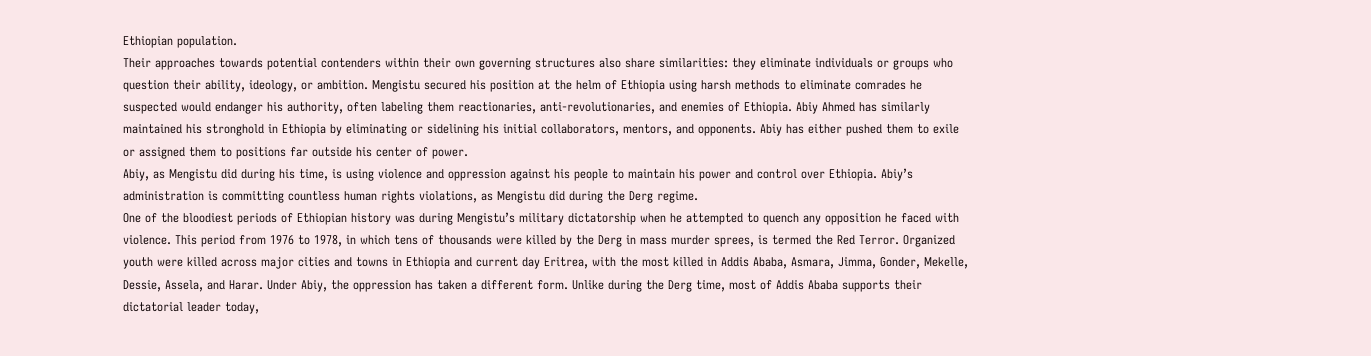Ethiopian population.
Their approaches towards potential contenders within their own governing structures also share similarities: they eliminate individuals or groups who question their ability, ideology, or ambition. Mengistu secured his position at the helm of Ethiopia using harsh methods to eliminate comrades he suspected would endanger his authority, often labeling them reactionaries, anti-revolutionaries, and enemies of Ethiopia. Abiy Ahmed has similarly maintained his stronghold in Ethiopia by eliminating or sidelining his initial collaborators, mentors, and opponents. Abiy has either pushed them to exile or assigned them to positions far outside his center of power.
Abiy, as Mengistu did during his time, is using violence and oppression against his people to maintain his power and control over Ethiopia. Abiy’s administration is committing countless human rights violations, as Mengistu did during the Derg regime.
One of the bloodiest periods of Ethiopian history was during Mengistu’s military dictatorship when he attempted to quench any opposition he faced with violence. This period from 1976 to 1978, in which tens of thousands were killed by the Derg in mass murder sprees, is termed the Red Terror. Organized youth were killed across major cities and towns in Ethiopia and current day Eritrea, with the most killed in Addis Ababa, Asmara, Jimma, Gonder, Mekelle, Dessie, Assela, and Harar. Under Abiy, the oppression has taken a different form. Unlike during the Derg time, most of Addis Ababa supports their dictatorial leader today,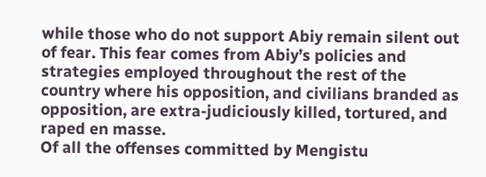while those who do not support Abiy remain silent out of fear. This fear comes from Abiy’s policies and strategies employed throughout the rest of the country where his opposition, and civilians branded as opposition, are extra-judiciously killed, tortured, and raped en masse.
Of all the offenses committed by Mengistu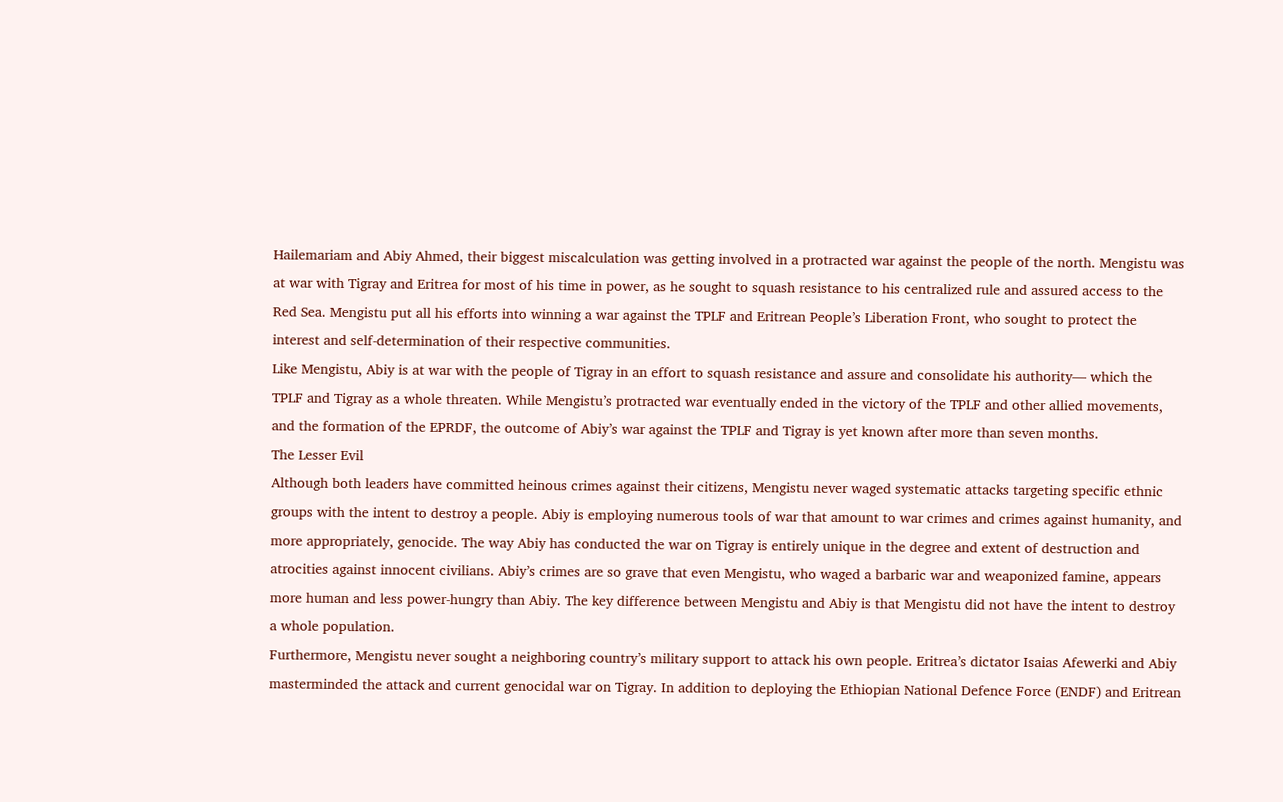Hailemariam and Abiy Ahmed, their biggest miscalculation was getting involved in a protracted war against the people of the north. Mengistu was at war with Tigray and Eritrea for most of his time in power, as he sought to squash resistance to his centralized rule and assured access to the Red Sea. Mengistu put all his efforts into winning a war against the TPLF and Eritrean People’s Liberation Front, who sought to protect the interest and self-determination of their respective communities.
Like Mengistu, Abiy is at war with the people of Tigray in an effort to squash resistance and assure and consolidate his authority— which the TPLF and Tigray as a whole threaten. While Mengistu’s protracted war eventually ended in the victory of the TPLF and other allied movements, and the formation of the EPRDF, the outcome of Abiy’s war against the TPLF and Tigray is yet known after more than seven months.
The Lesser Evil
Although both leaders have committed heinous crimes against their citizens, Mengistu never waged systematic attacks targeting specific ethnic groups with the intent to destroy a people. Abiy is employing numerous tools of war that amount to war crimes and crimes against humanity, and more appropriately, genocide. The way Abiy has conducted the war on Tigray is entirely unique in the degree and extent of destruction and atrocities against innocent civilians. Abiy’s crimes are so grave that even Mengistu, who waged a barbaric war and weaponized famine, appears more human and less power-hungry than Abiy. The key difference between Mengistu and Abiy is that Mengistu did not have the intent to destroy a whole population.
Furthermore, Mengistu never sought a neighboring country’s military support to attack his own people. Eritrea’s dictator Isaias Afewerki and Abiy masterminded the attack and current genocidal war on Tigray. In addition to deploying the Ethiopian National Defence Force (ENDF) and Eritrean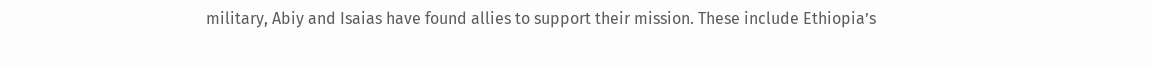military, Abiy and Isaias have found allies to support their mission. These include Ethiopia’s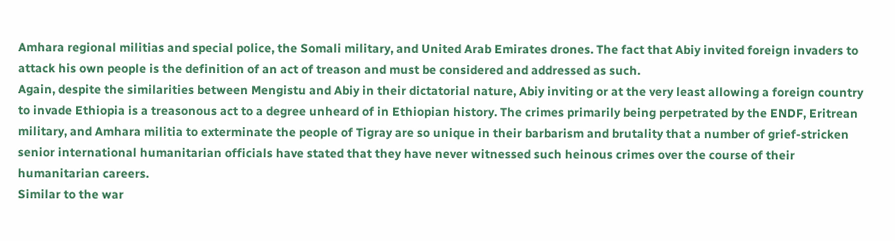Amhara regional militias and special police, the Somali military, and United Arab Emirates drones. The fact that Abiy invited foreign invaders to attack his own people is the definition of an act of treason and must be considered and addressed as such.
Again, despite the similarities between Mengistu and Abiy in their dictatorial nature, Abiy inviting or at the very least allowing a foreign country to invade Ethiopia is a treasonous act to a degree unheard of in Ethiopian history. The crimes primarily being perpetrated by the ENDF, Eritrean military, and Amhara militia to exterminate the people of Tigray are so unique in their barbarism and brutality that a number of grief-stricken senior international humanitarian officials have stated that they have never witnessed such heinous crimes over the course of their humanitarian careers.
Similar to the war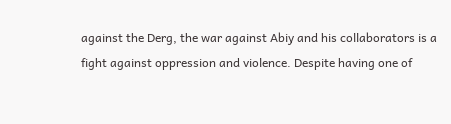against the Derg, the war against Abiy and his collaborators is a fight against oppression and violence. Despite having one of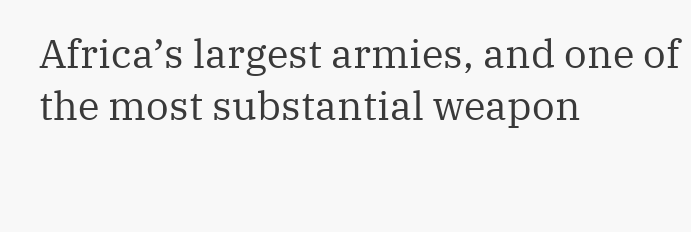Africa’s largest armies, and one of the most substantial weapon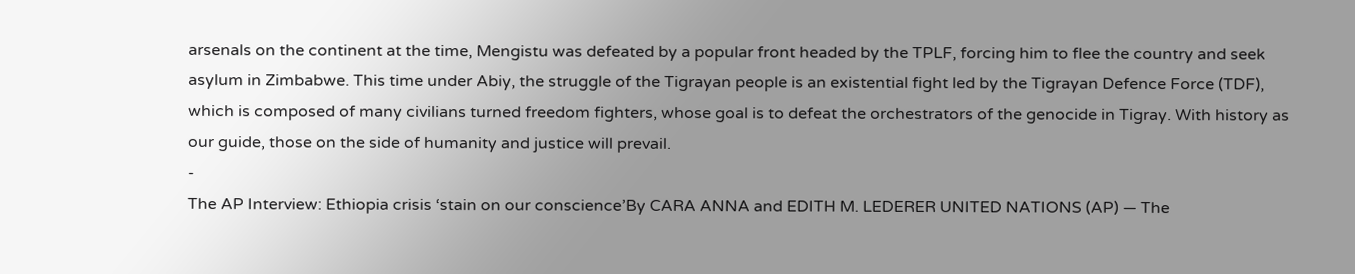arsenals on the continent at the time, Mengistu was defeated by a popular front headed by the TPLF, forcing him to flee the country and seek asylum in Zimbabwe. This time under Abiy, the struggle of the Tigrayan people is an existential fight led by the Tigrayan Defence Force (TDF), which is composed of many civilians turned freedom fighters, whose goal is to defeat the orchestrators of the genocide in Tigray. With history as our guide, those on the side of humanity and justice will prevail.
-
The AP Interview: Ethiopia crisis ‘stain on our conscience’By CARA ANNA and EDITH M. LEDERER UNITED NATIONS (AP) — The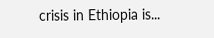crisis in Ethiopia is...